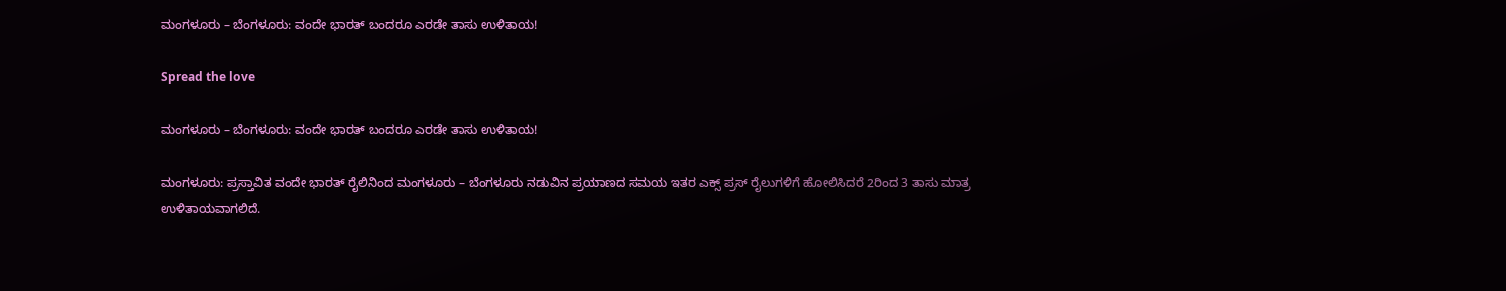ಮಂಗಳೂರು – ಬೆಂಗಳೂರು: ವಂದೇ ಭಾರತ್ ಬಂದರೂ ಎರಡೇ ತಾಸು ಉಳಿತಾಯ!

Spread the love

ಮಂಗಳೂರು – ಬೆಂಗಳೂರು: ವಂದೇ ಭಾರತ್ ಬಂದರೂ ಎರಡೇ ತಾಸು ಉಳಿತಾಯ!

ಮಂಗಳೂರು: ಪ್ರಸ್ತಾವಿತ ವಂದೇ ಭಾರತ್ ರೈಲಿನಿಂದ ಮಂಗಳೂರು – ಬೆಂಗಳೂರು ನಡುವಿನ ಪ್ರಯಾಣದ ಸಮಯ ಇತರ ಎಕ್ಸ್ ಪ್ರಸ್ ರೈಲುಗಳಿಗೆ ಹೋಲಿಸಿದರೆ 2ರಿಂದ 3 ತಾಸು ಮಾತ್ರ ಉಳಿತಾಯವಾಗಲಿದೆ.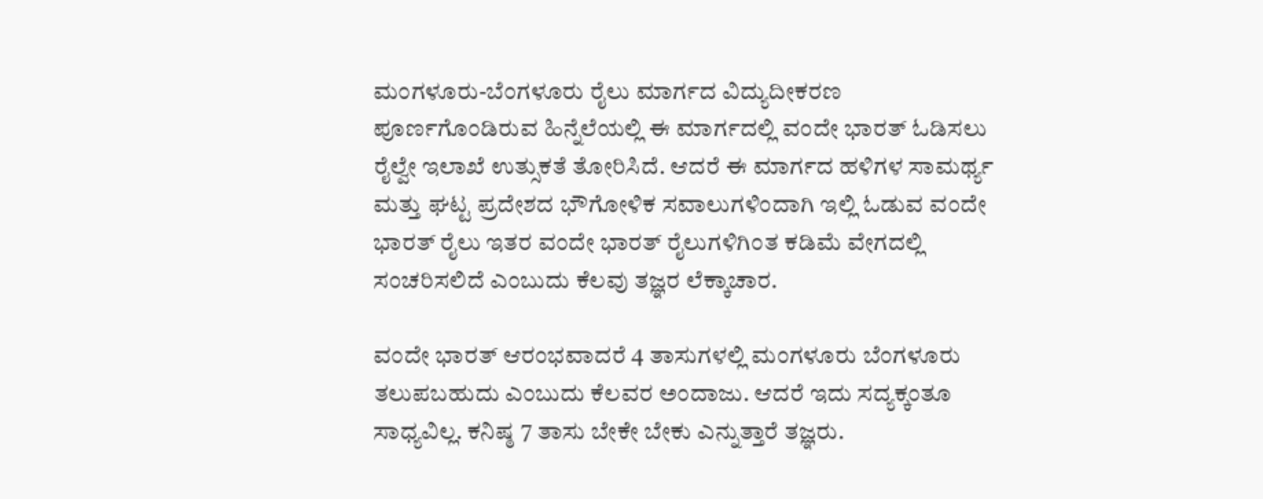ಮಂಗಳೂರು-ಬೆಂಗಳೂರು ರೈಲು ಮಾರ್ಗದ ವಿದ್ಯುದೀಕರಣ ಪೂರ್ಣಗೊಂಡಿರುವ ಹಿನ್ನೆಲೆಯಲ್ಲಿ ಈ ಮಾರ್ಗದಲ್ಲಿ ವಂದೇ ಭಾರತ್ ಓಡಿಸಲು ರೈಲ್ವೇ ಇಲಾಖೆ ಉತ್ಸುಕತೆ ತೋರಿಸಿದೆ. ಆದರೆ ಈ ಮಾರ್ಗದ ಹಳಿಗಳ ಸಾಮರ್ಥ್ಯ ಮತ್ತು ಘಟ್ಟ ಪ್ರದೇಶದ ಭೌಗೋಳಿಕ ಸವಾಲುಗಳಿಂದಾಗಿ ಇಲ್ಲಿ ಓಡುವ ವಂದೇ ಭಾರತ್ ರೈಲು ಇತರ ವಂದೇ ಭಾರತ್ ರೈಲುಗಳಿಗಿಂತ ಕಡಿಮೆ ವೇಗದಲ್ಲಿ ಸಂಚರಿಸಲಿದೆ ಎಂಬುದು ಕೆಲವು ತಜ್ಞರ ಲೆಕ್ಕಾಚಾರ.

ವಂದೇ ಭಾರತ್‌ ಆರಂಭವಾದರೆ 4 ತಾಸುಗಳಲ್ಲಿ ಮಂಗಳೂರು ಬೆಂಗಳೂರು ತಲುಪಬಹುದು ಎಂಬುದು ಕೆಲವರ ಅಂದಾಜು. ಆದರೆ ಇದು ಸದ್ಯಕ್ಕಂತೂ ಸಾಧ್ಯವಿಲ್ಲ. ಕನಿಷ್ಠ 7 ತಾಸು ಬೇಕೇ ಬೇಕು ಎನ್ನುತ್ತಾರೆ ತಜ್ಞರು.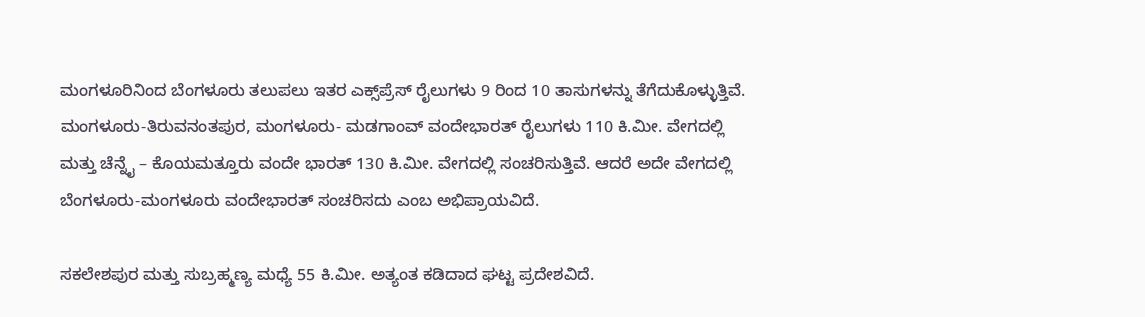ಮಂಗಳೂರಿನಿಂದ ಬೆಂಗಳೂರು ತಲುಪಲು ಇತರ ಎಕ್ಸ್‌ಪ್ರೆಸ್‌ ರೈಲುಗಳು 9 ರಿಂದ 10 ತಾಸುಗಳನ್ನು ತೆಗೆದುಕೊಳ್ಳುತ್ತಿವೆ. ಮಂಗಳೂರು-ತಿರುವನಂತಪುರ, ಮಂಗಳೂರು- ಮಡಗಾಂವ್ ವಂದೇಭಾರತ್ ರೈಲುಗಳು 110 ಕಿ.ಮೀ. ವೇಗದಲ್ಲಿ ಮತ್ತು ಚೆನ್ನೈ – ಕೊಯಮತ್ತೂರು ವಂದೇ ಭಾರತ್ 130 ಕಿ.ಮೀ. ವೇಗದಲ್ಲಿ ಸಂಚರಿಸುತ್ತಿವೆ. ಆದರೆ ಅದೇ ವೇಗದಲ್ಲಿ ಬೆಂಗಳೂರು-ಮಂಗಳೂರು ವಂದೇಭಾರತ್ ಸಂಚರಿಸದು ಎಂಬ ಅಭಿಪ್ರಾಯವಿದೆ.

ಸಕಲೇಶಪುರ ಮತ್ತು ಸುಬ್ರಹ್ಮಣ್ಯ ಮಧ್ಯೆ 55 ಕಿ.ಮೀ. ಅತ್ಯಂತ ಕಡಿದಾದ ಘಟ್ಟ ಪ್ರದೇಶವಿದೆ.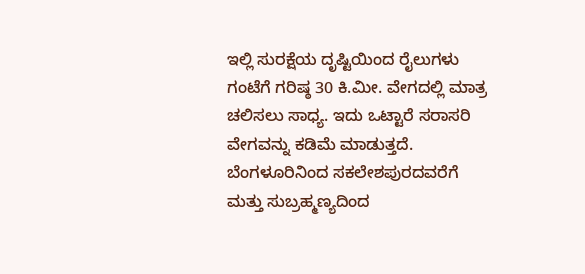ಇಲ್ಲಿ ಸುರಕ್ಷೆಯ ದೃಷ್ಟಿಯಿಂದ ರೈಲುಗಳು ಗಂಟೆಗೆ ಗರಿಷ್ಠ 30 ಕಿ.ಮೀ. ವೇಗದಲ್ಲಿ ಮಾತ್ರ ಚಲಿಸಲು ಸಾಧ್ಯ. ಇದು ಒಟ್ಟಾರೆ ಸರಾಸರಿ ವೇಗವನ್ನು ಕಡಿಮೆ ಮಾಡುತ್ತದೆ. ಬೆಂಗಳೂರಿನಿಂದ ಸಕಲೇಶಪುರದವರೆಗೆ ಮತ್ತು ಸುಬ್ರಹ್ಮಣ್ಯದಿಂದ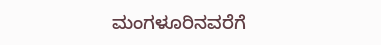ಮಂಗಳೂರಿನವರೆಗೆ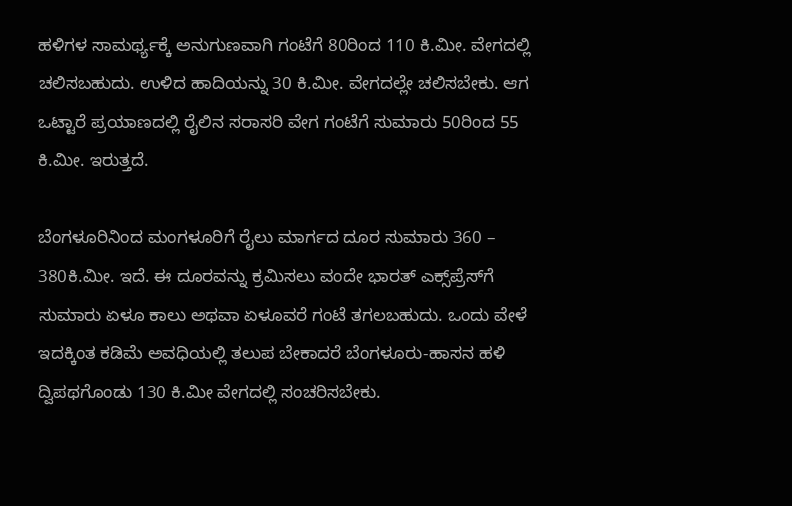ಹಳಿಗಳ ಸಾಮರ್ಥ್ಯಕ್ಕೆ ಅನುಗುಣವಾಗಿ ಗಂಟೆಗೆ 80ರಿಂದ 110 ಕಿ.ಮೀ. ವೇಗದಲ್ಲಿ ಚಲಿಸಬಹುದು. ಉಳಿದ ಹಾದಿಯನ್ನು 30 ಕಿ.ಮೀ. ವೇಗದಲ್ಲೇ ಚಲಿಸಬೇಕು. ಆಗ ಒಟ್ಟಾರೆ ಪ್ರಯಾಣದಲ್ಲಿ ರೈಲಿನ ಸರಾಸರಿ ವೇಗ ಗಂಟೆಗೆ ಸುಮಾರು 50ರಿಂದ 55 ಕಿ.ಮೀ. ಇರುತ್ತದೆ.

ಬೆಂಗಳೂರಿನಿಂದ ಮಂಗಳೂರಿಗೆ ರೈಲು ಮಾರ್ಗದ ದೂರ ಸುಮಾರು 360 – 380ಕಿ.ಮೀ. ಇದೆ. ಈ ದೂರವನ್ನು ಕ್ರಮಿಸಲು ವಂದೇ ಭಾರತ್ ಎಕ್ಸ್‌ಪ್ರೆಸ್‌ಗೆ ಸುಮಾರು ಏಳೂ ಕಾಲು ಅಥವಾ ಏಳೂವರೆ ಗಂಟೆ ತಗಲಬಹುದು. ಒಂದು ವೇಳೆ ಇದಕ್ಕಿಂತ ಕಡಿಮೆ ಅವಧಿಯಲ್ಲಿ ತಲುಪ ಬೇಕಾದರೆ ಬೆಂಗಳೂರು-ಹಾಸನ ಹಳಿ ದ್ವಿಪಥಗೊಂಡು 130 ಕಿ.ಮೀ ವೇಗದಲ್ಲಿ ಸಂಚರಿಸಬೇಕು.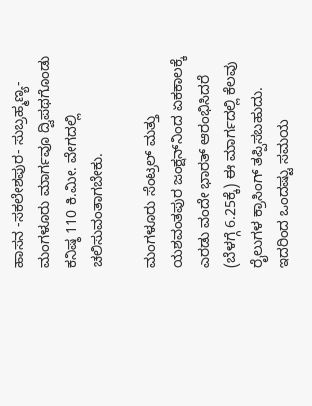ಹಾಸನ -ಸಕಲೇಶಪುರ- ಸುಬ್ರಹ್ಮಣ್ಯ-ಮಂಗಳೂರು ಮಾರ್ಗವೂ ದ್ವಿಪಥಗೊಂಡು ಕನಿಷ್ಠ 110 ಕಿ.ಮೀ. ವೇಗದಲ್ಲಿ ಚಲಿಸುವಂತಾಗಬೇಕು.

ಮಂಗಳೂರು ಸೆಂಟ್ರಲ್ ಮತ್ತು ಯಶವಂತಪುರ ಜಂಕ್ಷನ್‌ನಿಂದ ಏಕಕಾಲಕ್ಕೆ ಎರಡು ವಂದೇ ಭಾರತ್ ಆರಂಭಿಸಿದರೆ (ಬೆಳಗ್ಗೆ 6.25ಕ್ಕೆ) ಈ ಮಾರ್ಗದಲ್ಲಿ ಕೆಲವು ರೈಲುಗಳ ಕ್ರಾಸಿಂಗ್ ತಪ್ಪಿಸಬಹುದು. ಇದರಿಂದ ಒಂದಷ್ಟು ಸಮಯ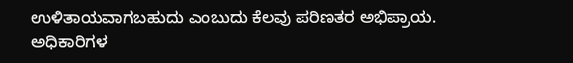ಉಳಿತಾಯವಾಗಬಹುದು ಎಂಬುದು ಕೆಲವು ಪರಿಣತರ ಅಭಿಪ್ರಾಯ. ಅಧಿಕಾರಿಗಳ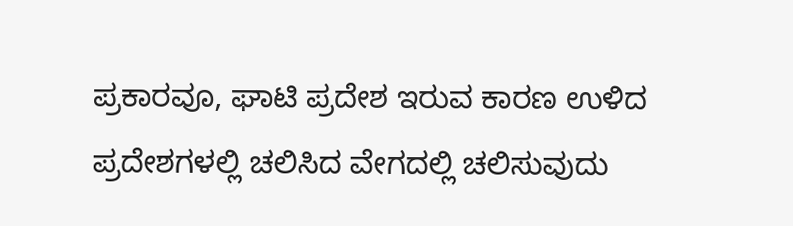ಪ್ರಕಾರವೂ, ಘಾಟಿ ಪ್ರದೇಶ ಇರುವ ಕಾರಣ ಉಳಿದ ಪ್ರದೇಶಗಳಲ್ಲಿ ಚಲಿಸಿದ ವೇಗದಲ್ಲಿ ಚಲಿಸುವುದು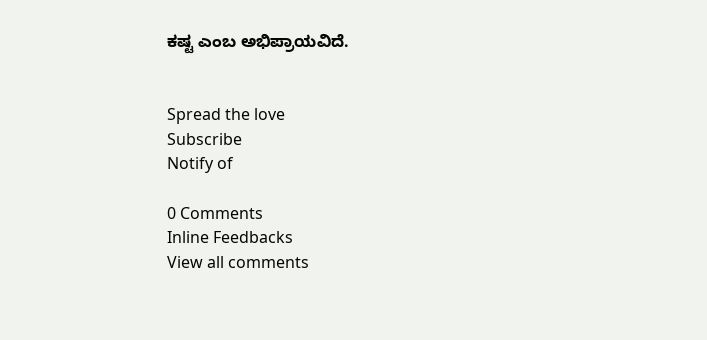ಕಷ್ಟ ಎಂಬ ಅಭಿಪ್ರಾಯವಿದೆ.


Spread the love
Subscribe
Notify of

0 Comments
Inline Feedbacks
View all comments